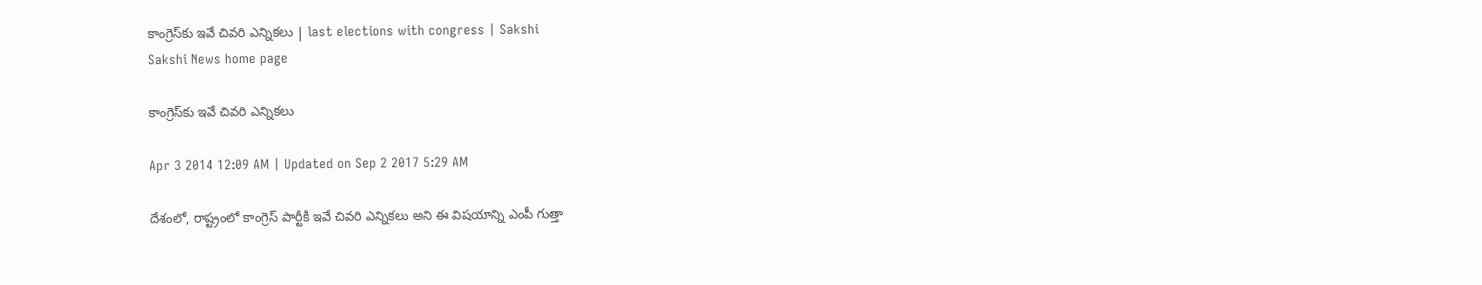కాంగ్రెస్‌కు ఇవే చివరి ఎన్నికలు | last elections with congress | Sakshi
Sakshi News home page

కాంగ్రెస్‌కు ఇవే చివరి ఎన్నికలు

Apr 3 2014 12:09 AM | Updated on Sep 2 2017 5:29 AM

దేశంలో, రాష్ట్రంలో కాంగ్రెస్ పార్టీకి ఇవే చివరి ఎన్నికలు అని ఈ విషయాన్ని ఎంపీ గుత్తా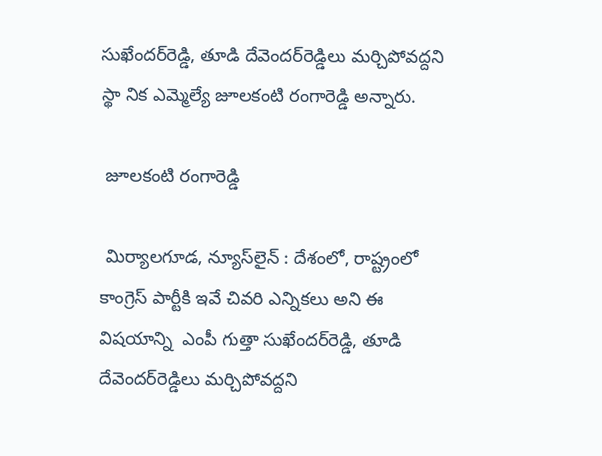సుఖేందర్‌రెడ్డి, తూడి దేవెందర్‌రెడ్డిలు మర్చిపోవద్దని స్థా నిక ఎమ్మెల్యే జూలకంటి రంగారెడ్డి అన్నారు.

 జూలకంటి రంగారెడ్డి

 మిర్యాలగూడ, న్యూస్‌లైన్ : దేశంలో, రాష్ట్రంలో కాంగ్రెస్ పార్టీకి ఇవే చివరి ఎన్నికలు అని ఈ విషయాన్ని  ఎంపీ గుత్తా సుఖేందర్‌రెడ్డి, తూడి దేవెందర్‌రెడ్డిలు మర్చిపోవద్దని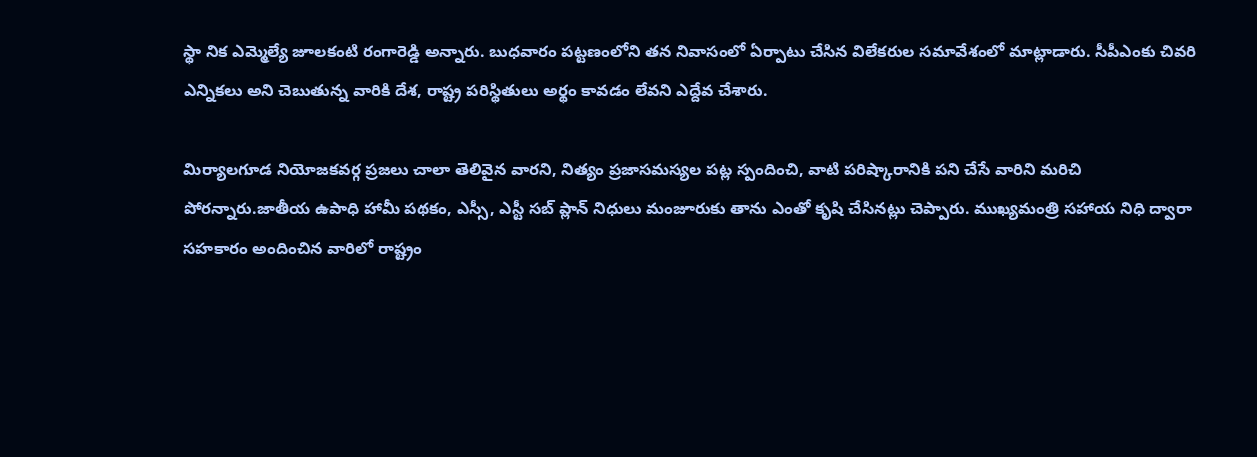స్థా నిక ఎమ్మెల్యే జూలకంటి రంగారెడ్డి అన్నారు. బుధవారం పట్టణంలోని తన నివాసంలో ఏర్పాటు చేసిన విలేకరుల సమావేశంలో మాట్లాడారు. సీపీఎంకు చివరి ఎన్నికలు అని చెబుతున్న వారికి దేశ, రాష్ట్ర పరిస్థితులు అర్థం కావడం లేవని ఎద్దేవ చేశారు.

మిర్యాలగూడ నియోజకవర్గ ప్రజలు చాలా తెలివైన వారని, నిత్యం ప్రజాసమస్యల పట్ల స్పందించి, వాటి పరిష్కారానికి పని చేసే వారిని మరిచి పోరన్నారు.జాతీయ ఉపాధి హామీ పథకం, ఎస్సీ, ఎస్టీ సబ్ ప్లాన్ నిధులు మంజూరుకు తాను ఎంతో కృషి చేసినట్లు చెప్పారు. ముఖ్యమంత్రి సహాయ నిధి ద్వారా సహకారం అందించిన వారిలో రాష్ట్రం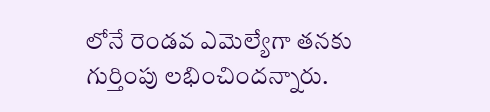లోనే రెండవ ఎమెల్యేగా తనకు గుర్తింపు లభించిందన్నారు.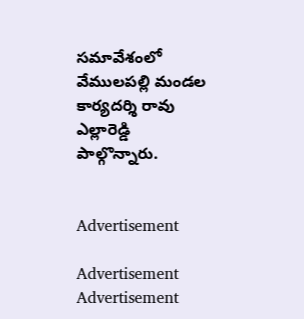సమావేశంలో వేములపల్లి మండల కార్యదర్శి రావు ఎల్లారెడ్డి  పాల్గొన్నారు.


Advertisement

Advertisement
Advertisement